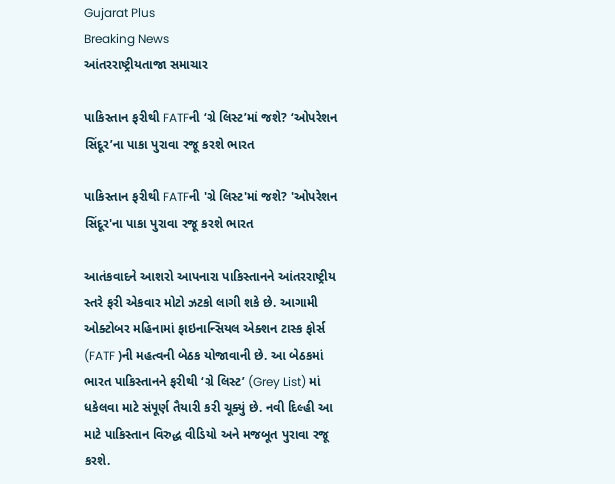Gujarat Plus
Breaking News
આંતરરાષ્ટ્રીયતાજા સમાચાર

પાકિસ્તાન ફરીથી FATFની ‘ગ્રે લિસ્ટ’માં જશે? ‘ઓપરેશન સિંદૂર’ના પાકા પુરાવા રજૂ કરશે ભારત

પાકિસ્તાન ફરીથી FATFની 'ગ્રે લિસ્ટ'માં જશે? 'ઓપરેશન સિંદૂર'ના પાકા પુરાવા રજૂ કરશે ભારત

આતંકવાદને આશરો આપનારા પાકિસ્તાનને આંતરરાષ્ટ્રીય સ્તરે ફરી એકવાર મોટો ઝટકો લાગી શકે છે. આગામી ઓક્ટોબર મહિનામાં ફાઇનાન્સિયલ એક્શન ટાસ્ક ફોર્સ (FATF )ની મહત્વની બેઠક યોજાવાની છે. આ બેઠકમાં ભારત પાકિસ્તાનને ફરીથી ‘ગ્રે લિસ્ટ’ (Grey List) માં ધકેલવા માટે સંપૂર્ણ તૈયારી કરી ચૂક્યું છે. નવી દિલ્હી આ માટે પાકિસ્તાન વિરુદ્ધ વીડિયો અને મજબૂત પુરાવા રજૂ કરશે.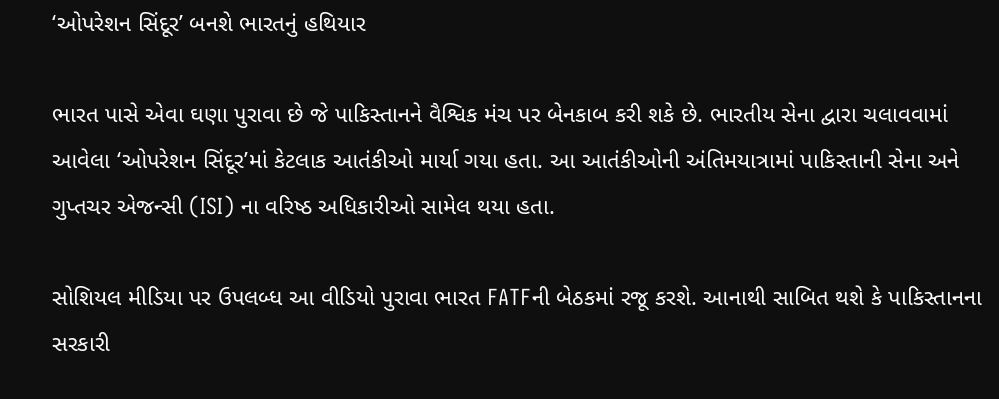‘ઓપરેશન સિંદૂર’ બનશે ભારતનું હથિયાર

ભારત પાસે એવા ઘણા પુરાવા છે જે પાકિસ્તાનને વૈશ્વિક મંચ પર બેનકાબ કરી શકે છે. ભારતીય સેના દ્વારા ચલાવવામાં આવેલા ‘ઓપરેશન સિંદૂર’માં કેટલાક આતંકીઓ માર્યા ગયા હતા. આ આતંકીઓની અંતિમયાત્રામાં પાકિસ્તાની સેના અને ગુપ્તચર એજન્સી (ISI) ના વરિષ્ઠ અધિકારીઓ સામેલ થયા હતા.

સોશિયલ મીડિયા પર ઉપલબ્ધ આ વીડિયો પુરાવા ભારત FATFની બેઠકમાં રજૂ કરશે. આનાથી સાબિત થશે કે પાકિસ્તાનના સરકારી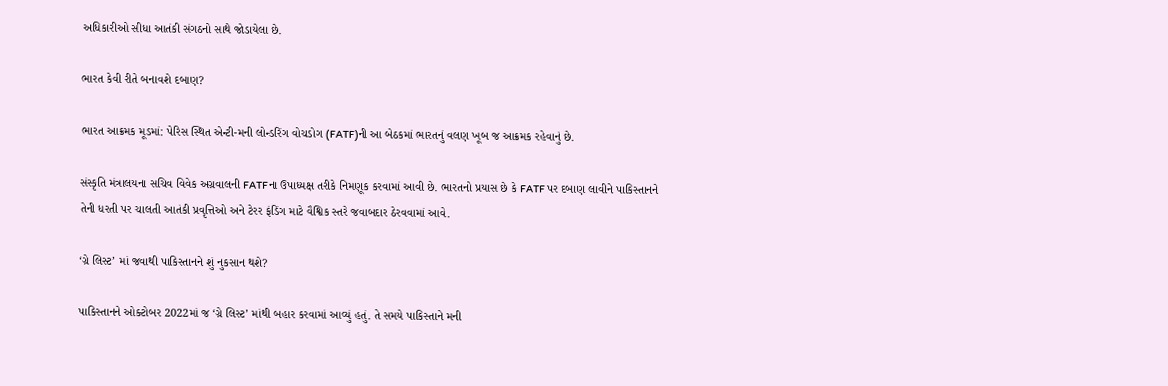અધિકારીઓ સીધા આતંકી સંગઠનો સાથે જોડાયેલા છે.

ભારત કેવી રીતે બનાવશે દબાણ?

ભારત આક્રમક મૂડમાં: પેરિસ સ્થિત એન્ટી-મની લોન્ડરિંગ વોચડોગ (FATF)ની આ બેઠકમાં ભારતનું વલણ ખૂબ જ આક્રમક રહેવાનું છે.

સંસ્કૃતિ મંત્રાલયના સચિવ વિવેક અગ્રવાલની FATFના ઉપાધ્યક્ષ તરીકે નિમણૂક કરવામાં આવી છે. ભારતનો પ્રયાસ છે કે FATF પર દબાણ લાવીને પાકિસ્તાનને તેની ધરતી પર ચાલતી આતંકી પ્રવૃત્તિઓ અને ટેરર ફંડિંગ માટે વૈશ્વિક સ્તરે જવાબદાર ઠેરવવામાં આવે.

‘ગ્રે લિસ્ટ’ માં જવાથી પાકિસ્તાનને શું નુકસાન થશે?

પાકિસ્તાનને ઓક્ટોબર 2022માં જ ‘ગ્રે લિસ્ટ’ માંથી બહાર કરવામાં આવ્યું હતું. તે સમયે પાકિસ્તાને મની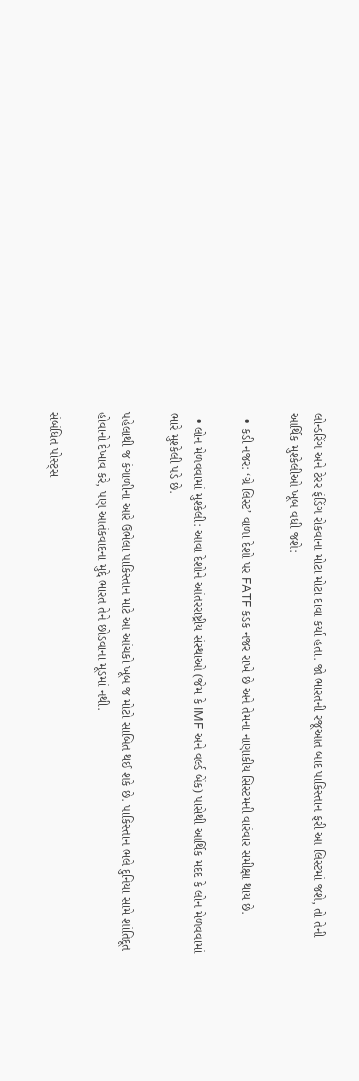લોન્ડરિંગ અને ટેરર ફંડિંગ રોકવાના મોટા મોટા દાવા કર્યા હતા. જો ભારતની રજૂઆત બાદ પાકિસ્તાન ફરી આ લિસ્ટમાં જશે, તો તેની આર્થિક મુશ્કેલીઓ ખૂબ વધી જશે:

  • કડી નજર: ‘ગ્રે લિસ્ટ’ વાળા દેશો પર FATF કડક નજર રાખે છે અને તેમના નાણાકીય સિસ્ટમની વારંવાર સમીક્ષા થાય છે.

  • લોન મેળવવામાં મુશ્કેલી: આવા દેશોને આંતરરાષ્ટ્રીય સંસ્થાઓ (જેમ કે IMF અને વર્લ્ડ બેંક) પાસેથી આર્થિક મદદ કે લોન મેળવવામાં ભારે મુશ્કેલી પડે છે.

પહેલાથી જ કંગાળીના આરે ઉભેલા પાકિસ્તાન માટે આ આંચકો ખૂબ જ મોટો સાબિત થઈ શકે છે. પાકિસ્તાન ભલે દુનિયા સામે શાંતિદૂત હોવાનો દેખાવ કરે, પણ આતંકવાદના મુદ્દે ભારત તેને છોડવાના મૂડમાં નથી.

સંબંધિત પોસ્ટ્સ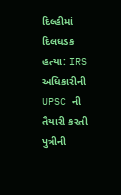દિલ્હીમાં દિલધડક હત્યા: IRS અધિકારીની UPSC ની તૈયારી કરતી પુત્રીની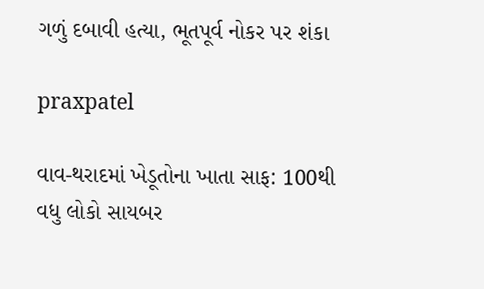ગળું દબાવી હત્યા, ભૂતપૂર્વ નોકર પર શંકા

praxpatel

વાવ-થરાદમાં ખેડૂતોના ખાતા સાફ: 100થી વધુ લોકો સાયબર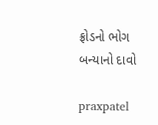ફ્રોડનો ભોગ બન્યાનો દાવો

praxpatel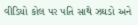વીડિયો કોલ પર પતિ સાથે ઝઘડો અને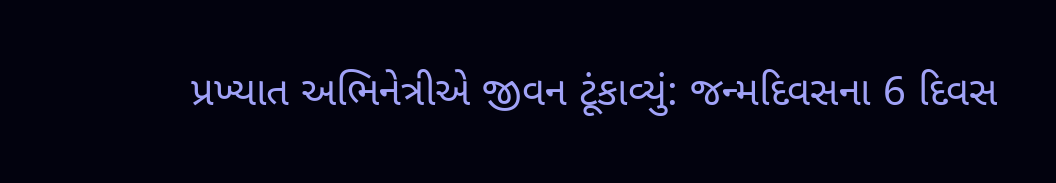પ્રખ્યાત અભિનેત્રીએ જીવન ટૂંકાવ્યું: જન્મદિવસના 6 દિવસ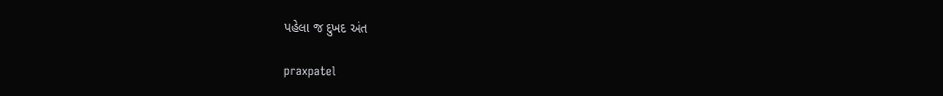પહેલા જ દુખદ અંત

praxpatel